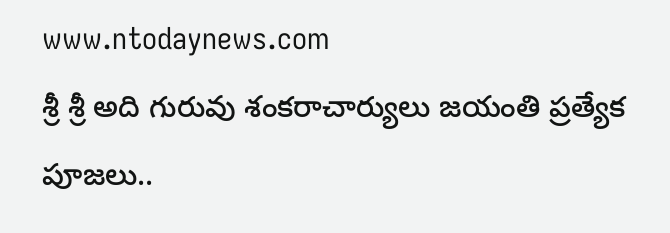www.ntodaynews.com
శ్రీ శ్రీ అది గురువు శంకరాచార్యులు జయంతి ప్రత్యేక పూజలు..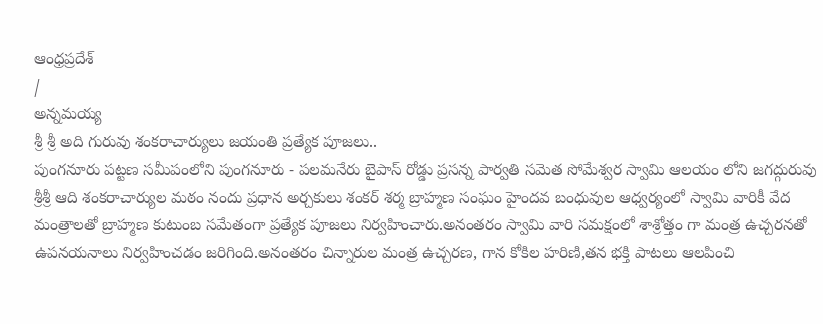ఆంధ్రప్రదేశ్
/
అన్నమయ్య
శ్రీ శ్రీ అది గురువు శంకరాచార్యులు జయంతి ప్రత్యేక పూజలు..
పుంగనూరు పట్టణ సమీపంలోని పుంగనూరు - పలమనేరు బైపాస్ రోడ్డు ప్రసన్న పార్వతి సమెత సోమేశ్వర స్వామి ఆలయం లోని జగద్గురువు శ్రీశ్రీ ఆది శంకరాచార్యుల మఠం నందు ప్రధాన అర్చకులు శంకర్ శర్మ బ్రాహ్మణ సంఘం హైందవ బంధువుల ఆధ్వర్యంలో స్వామి వారికీ వేద మంత్రాలతో బ్రాహ్మణ కుటుంబ సమేతంగా ప్రత్యేక పూజలు నిర్వహించారు.అనంతరం స్వామి వారి సమక్షంలో శాశ్రోత్తం గా మంత్ర ఉచ్చరనతో ఉపనయనాలు నిర్వహించడం జరిగింది.అనంతరం చిన్నారుల మంత్ర ఉచ్చరణ, గాన కోకిల హరిణి,తన భక్తి పాటలు ఆలపించి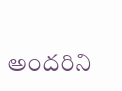అందరిని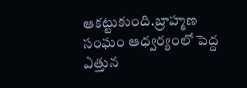ఆకట్టుకుంది.బ్రాహ్మణ సంఘం ఆధ్వర్యంలో పెద్ద ఎత్తున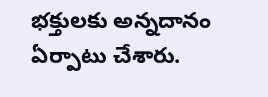భక్తులకు అన్నదానం ఏర్పాటు చేశారు.